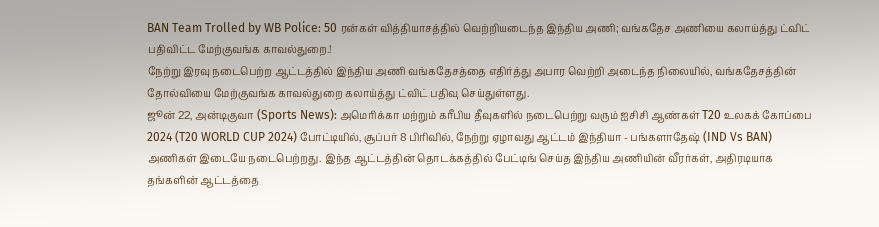BAN Team Trolled by WB Police: 50 ரன்கள் வித்தியாசத்தில் வெற்றியடைந்த இந்திய அணி; வங்கதேச அணியை கலாய்த்து ட்விட் பதிவிட்ட மேற்குவங்க காவல்துறை.!
நேற்று இரவு நடைபெற்ற ஆட்டத்தில் இந்திய அணி வங்கதேசத்தை எதிர்த்து அபார வெற்றி அடைந்த நிலையில், வங்கதேசத்தின் தோல்வியை மேற்குவங்க காவல்துறை கலாய்த்து ட்விட் பதிவு செய்துள்ளது.
ஜூன் 22, அன்டிகுவா (Sports News): அமெரிக்கா மற்றும் கரீபிய தீவுகளில் நடைபெற்று வரும் ஐசிசி ஆண்கள் T20 உலகக் கோப்பை 2024 (T20 WORLD CUP 2024) போட்டியில், சூப்பர் 8 பிரிவில், நேற்று ஏழாவது ஆட்டம் இந்தியா - பங்களாதேஷ் (IND Vs BAN) அணிகள் இடையே நடைபெற்றது. இந்த ஆட்டத்தின் தொடக்கத்தில் பேட்டிங் செய்த இந்திய அணியின் வீரர்கள், அதிரடியாக தங்களின் ஆட்டத்தை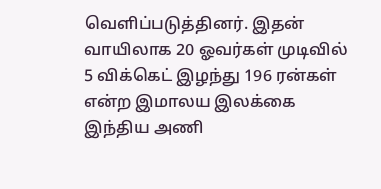வெளிப்படுத்தினர். இதன் வாயிலாக 20 ஓவர்கள் முடிவில் 5 விக்கெட் இழந்து 196 ரன்கள் என்ற இமாலய இலக்கை இந்திய அணி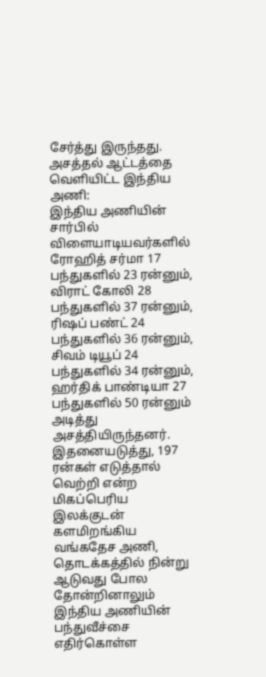சேர்த்து இருந்தது.
அசத்தல் ஆட்டத்தை வெளியிட்ட இந்திய அணி:
இந்திய அணியின் சார்பில் விளையாடியவர்களில் ரோஹித் சர்மா 17 பந்துகளில் 23 ரன்னும், விராட் கோலி 28 பந்துகளில் 37 ரன்னும், ரிஷப் பண்ட் 24 பந்துகளில் 36 ரன்னும், சிவம் டியூப் 24 பந்துகளில் 34 ரன்னும், ஹர்திக் பாண்டியா 27 பந்துகளில் 50 ரன்னும் அடித்து அசத்தியிருந்தனர். இதனையடுத்து, 197 ரன்கள் எடுத்தால் வெற்றி என்ற மிகப்பெரிய இலக்குடன் களமிறங்கிய வங்கதேச அணி, தொடக்கத்தில் நின்று ஆடுவது போல தோன்றினாலும் இந்திய அணியின் பந்துவீச்சை எதிர்கொள்ள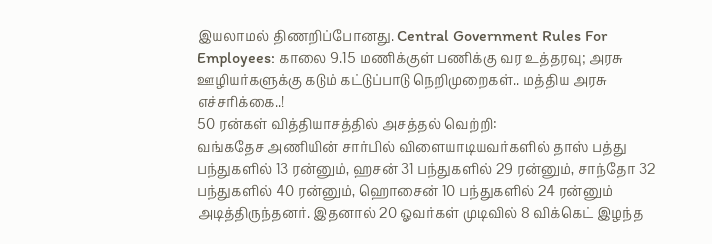இயலாமல் திணறிப்போனது. Central Government Rules For Employees: காலை 9.15 மணிக்குள் பணிக்கு வர உத்தரவு; அரசு ஊழியர்களுக்கு கடும் கட்டுப்பாடு நெறிமுறைகள்.. மத்திய அரசு எச்சரிக்கை..!
50 ரன்கள் வித்தியாசத்தில் அசத்தல் வெற்றி:
வங்கதேச அணியின் சார்பில் விளையாடியவர்களில் தாஸ் பத்து பந்துகளில் 13 ரன்னும், ஹசன் 31 பந்துகளில் 29 ரன்னும், சாந்தோ 32 பந்துகளில் 40 ரன்னும், ஹொசைன் 10 பந்துகளில் 24 ரன்னும் அடித்திருந்தனர். இதனால் 20 ஓவர்கள் முடிவில் 8 விக்கெட் இழந்த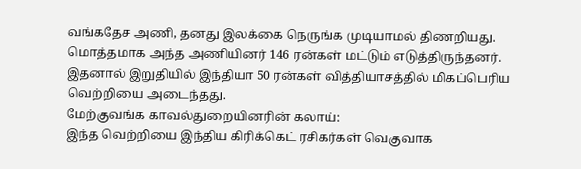வங்கதேச அணி, தனது இலக்கை நெருங்க முடியாமல் திணறியது. மொத்தமாக அந்த அணியினர் 146 ரன்கள் மட்டும் எடுத்திருந்தனர். இதனால் இறுதியில் இந்தியா 50 ரன்கள் வித்தியாசத்தில் மிகப்பெரிய வெற்றியை அடைந்தது.
மேற்குவங்க காவல்துறையினரின் கலாய்:
இந்த வெற்றியை இந்திய கிரிக்கெட் ரசிகர்கள் வெகுவாக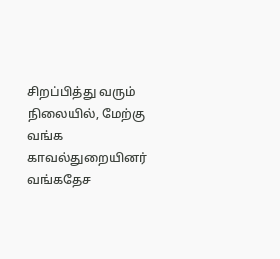சிறப்பித்து வரும் நிலையில், மேற்கு வங்க காவல்துறையினர் வங்கதேச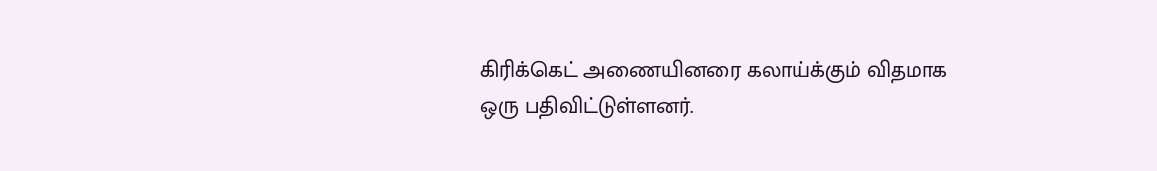கிரிக்கெட் அணையினரை கலாய்க்கும் விதமாக ஒரு பதிவிட்டுள்ளனர்.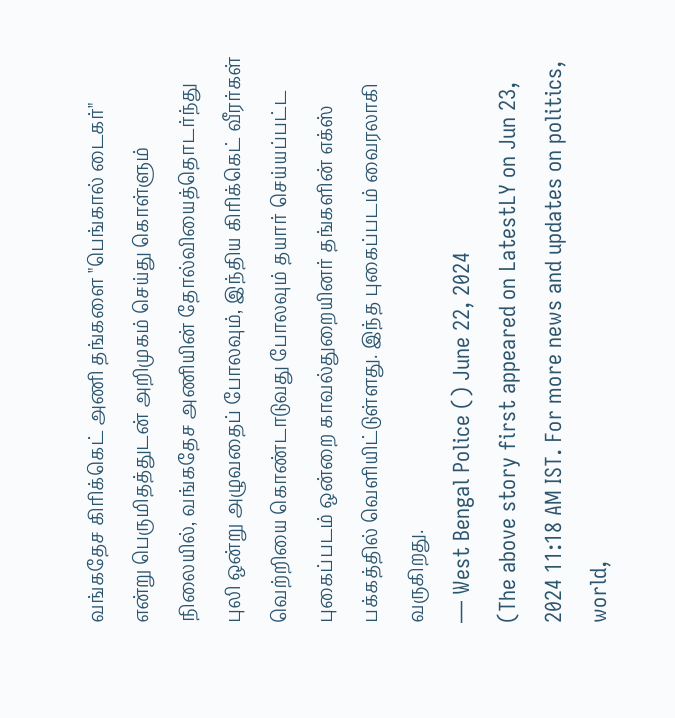வங்கதேச கிரிக்கெட் அணி தங்களை "பெங்கால் டைகர்" என்று பெருமிதத்துடன் அறிமுகம் செய்து கொள்ளும் நிலையில், வங்கதேச அணியின் தோல்வியைத்தொடர்ந்து புலி ஒன்று அழுவதைப் போலவும், இந்திய கிரிக்கெட் வீரர்கள் வெற்றியை கொண்டாடுவது போலவும் தயார் செய்யப்பட்ட புகைப்படம் ஒன்றை காவல்துறையினர் தங்களின் எக்ஸ் பக்கத்தில் வெளியிட்டுள்ளது. இந்த புகைப்படம் வைரலாகி வருகிறது.
— West Bengal Police () June 22, 2024
(The above story first appeared on LatestLY on Jun 23, 2024 11:18 AM IST. For more news and updates on politics, world,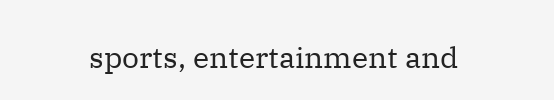sports, entertainment and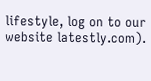lifestyle, log on to our website latestly.com).